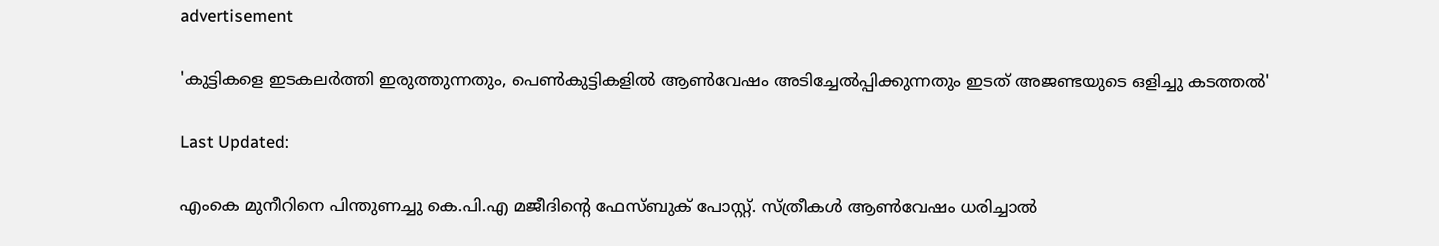advertisement

'കുട്ടികളെ ഇടകലർത്തി ഇരുത്തുന്നതും, പെൺകുട്ടികളിൽ ആൺവേഷം അടിച്ചേൽപ്പിക്കുന്നതും ഇടത് അജണ്ടയുടെ ഒളിച്ചു കടത്തൽ'

Last Updated:

എംകെ മുനീറിനെ പിന്തുണച്ചു കെ.പി.എ മജീദിൻ്റെ ഫേസ്ബുക് പോസ്റ്റ്. സ്ത്രീകൾ ആൺവേഷം ധരിച്ചാൽ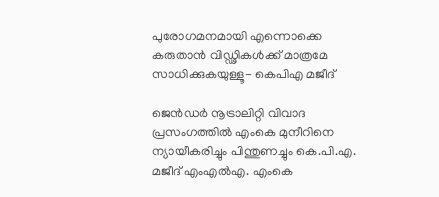പുരോഗമനമായി എന്നൊക്കെ കരുതാൻ വിഡ്ഢികൾക്ക് മാത്രമേ സാധിക്കുകയുള്ളൂ- കെപിഎ മജീദ്

ജെൻഡർ നൂട്രാലിറ്റി വിവാദ പ്രസംഗത്തിൽ എംകെ മുനീറിനെ ന്യായീകരിച്ചും പിന്തുണച്ചും കെ.പി.എ. മജീദ് എംഎൽഎ. എംകെ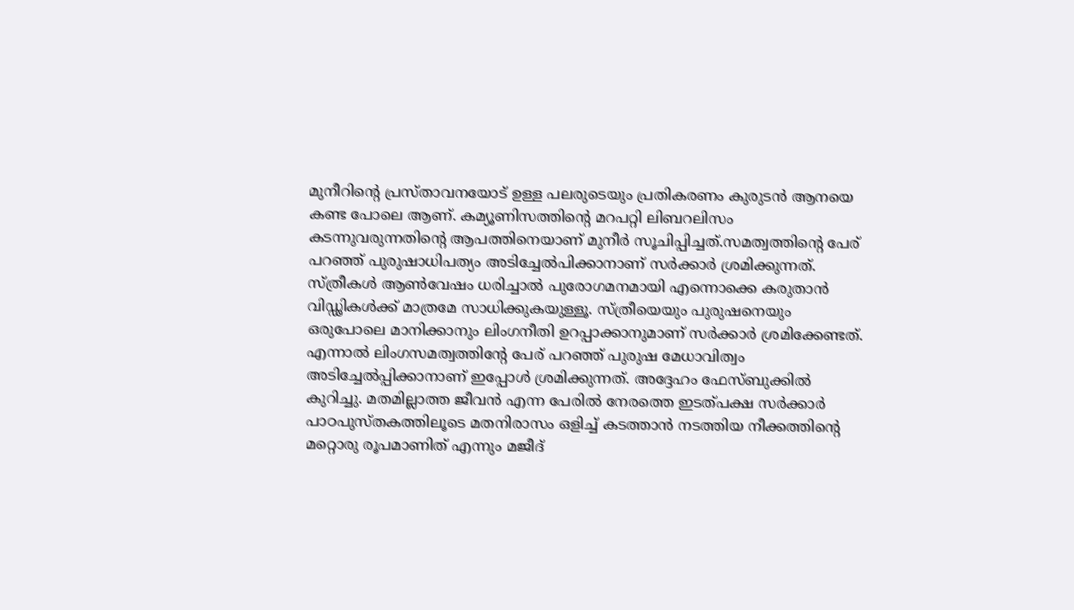മുനീറിൻ്റെ പ്രസ്താവനയോട് ഉള്ള പലരുടെയും പ്രതികരണം കുരുടൻ ആനയെ കണ്ട പോലെ ആണ്. കമ്യൂണിസത്തിന്റെ മറപറ്റി ലിബറലിസം കടന്നുവരുന്നതിന്റെ ആപത്തിനെയാണ് മുനീർ സൂചിപ്പിച്ചത്.സമത്വത്തിന്റെ പേര് പറഞ്ഞ് പുരുഷാധിപത്യം അടിച്ചേൽപിക്കാനാണ് സർക്കാർ ശ്രമിക്കുന്നത്.
സ്ത്രീകൾ ആൺവേഷം ധരിച്ചാൽ പുരോഗമനമായി എന്നൊക്കെ കരുതാൻ വിഡ്ഢികൾക്ക് മാത്രമേ സാധിക്കുകയുള്ളൂ. സ്ത്രീയെയും പുരുഷനെയും ഒരുപോലെ മാനിക്കാനും ലിംഗനീതി ഉറപ്പാക്കാനുമാണ് സർക്കാർ ശ്രമിക്കേണ്ടത്. എന്നാൽ ലിംഗസമത്വത്തിന്റേ പേര് പറഞ്ഞ് പുരുഷ മേധാവിത്വം അടിച്ചേൽപ്പിക്കാനാണ് ഇപ്പോൾ ശ്രമിക്കുന്നത്. അദ്ദേഹം ഫേസ്ബുക്കിൽ കുറിച്ചു. മതമില്ലാത്ത ജീവൻ എന്ന പേരിൽ നേരത്തെ ഇടത്പക്ഷ സർക്കാർ പാഠപുസ്തകത്തിലൂടെ മതനിരാസം ഒളിച്ച് കടത്താൻ നടത്തിയ നീക്കത്തിന്റെ മറ്റൊരു രൂപമാണിത് എന്നും മജീദ്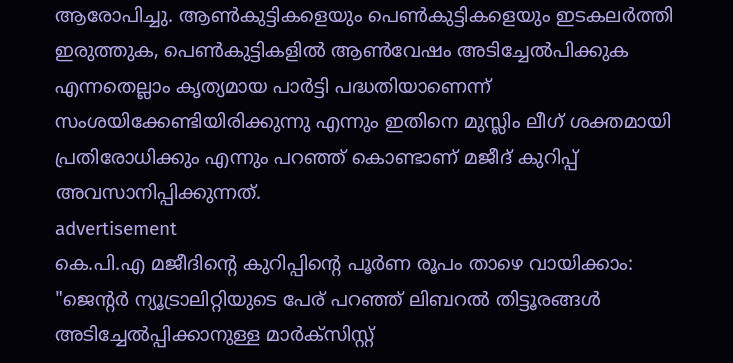ആരോപിച്ചു. ആൺകുട്ടികളെയും പെൺകുട്ടികളെയും ഇടകലർത്തി ഇരുത്തുക, പെൺകുട്ടികളിൽ ആൺവേഷം അടിച്ചേൽപിക്കുക എന്നതെല്ലാം കൃത്യമായ പാർട്ടി പദ്ധതിയാണെന്ന് സംശയിക്കേണ്ടിയിരിക്കുന്നു എന്നും ഇതിനെ മുസ്ലിം ലീഗ് ശക്തമായി പ്രതിരോധിക്കും എന്നും പറഞ്ഞ് കൊണ്ടാണ് മജീദ് കുറിപ്പ് അവസാനിപ്പിക്കുന്നത്.
advertisement
കെ.പി.എ മജീദിൻ്റെ കുറിപ്പിൻ്റെ പൂർണ രൂപം താഴെ വായിക്കാം:
"ജെന്റർ ന്യൂട്രാലിറ്റിയുടെ പേര് പറഞ്ഞ് ലിബറൽ തിട്ടൂരങ്ങൾ അടിച്ചേൽപ്പിക്കാനുള്ള മാർക്‌സിസ്റ്റ്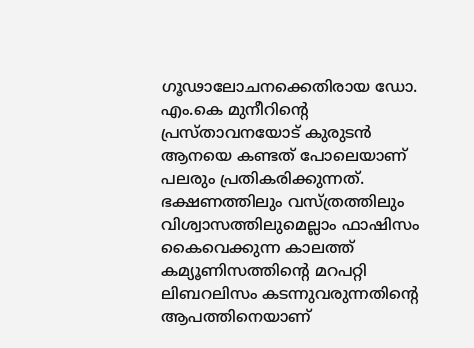ഗൂഢാലോചനക്കെതിരായ ഡോ. എം.കെ മുനീറിന്റെ പ്രസ്താവനയോട് കുരുടൻ ആനയെ കണ്ടത് പോലെയാണ് പലരും പ്രതികരിക്കുന്നത്. ഭക്ഷണത്തിലും വസ്ത്രത്തിലും വിശ്വാസത്തിലുമെല്ലാം ഫാഷിസം കൈവെക്കുന്ന കാലത്ത് കമ്യൂണിസത്തിന്റെ മറപറ്റി ലിബറലിസം കടന്നുവരുന്നതിന്റെ ആപത്തിനെയാണ്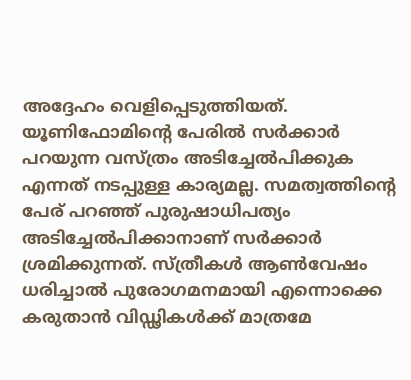അദ്ദേഹം വെളിപ്പെടുത്തിയത്. യൂണിഫോമിന്റെ പേരിൽ സർക്കാർ പറയുന്ന വസ്ത്രം അടിച്ചേൽപിക്കുക എന്നത് നടപ്പുള്ള കാര്യമല്ല. സമത്വത്തിന്റെ പേര് പറഞ്ഞ് പുരുഷാധിപത്യം അടിച്ചേൽപിക്കാനാണ് സർക്കാർ ശ്രമിക്കുന്നത്. സ്ത്രീകൾ ആൺവേഷം ധരിച്ചാൽ പുരോഗമനമായി എന്നൊക്കെ കരുതാൻ വിഡ്ഢികൾക്ക് മാത്രമേ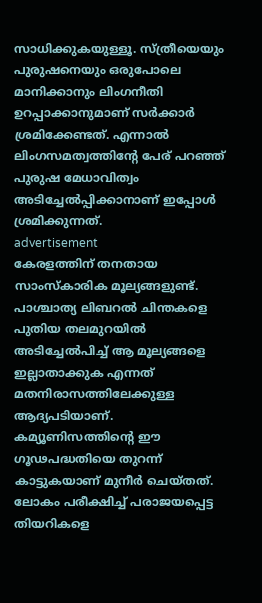സാധിക്കുകയുള്ളൂ. സ്ത്രീയെയും പുരുഷനെയും ഒരുപോലെ മാനിക്കാനും ലിംഗനീതി ഉറപ്പാക്കാനുമാണ് സർക്കാർ ശ്രമിക്കേണ്ടത്. എന്നാൽ ലിംഗസമത്വത്തിന്റേ പേര് പറഞ്ഞ് പുരുഷ മേധാവിത്വം അടിച്ചേൽപ്പിക്കാനാണ് ഇപ്പോൾ ശ്രമിക്കുന്നത്.
advertisement
കേരളത്തിന് തനതായ സാംസ്‌കാരിക മൂല്യങ്ങളുണ്ട്. പാശ്ചാത്യ ലിബറൽ ചിന്തകളെ പുതിയ തലമുറയിൽ അടിച്ചേൽപിച്ച് ആ മൂല്യങ്ങളെ ഇല്ലാതാക്കുക എന്നത് മതനിരാസത്തിലേക്കുള്ള ആദ്യപടിയാണ്. കമ്യൂണിസത്തിന്റെ ഈ ഗൂഢപദ്ധതിയെ തുറന്ന് കാട്ടുകയാണ് മുനീർ ചെയ്തത്. ലോകം പരീക്ഷിച്ച് പരാജയപ്പെട്ട തിയറികളെ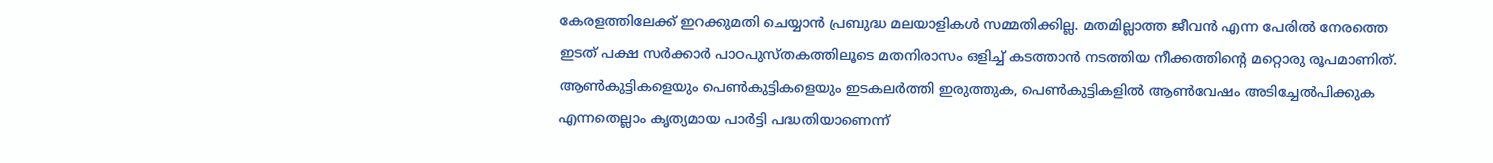കേരളത്തിലേക്ക് ഇറക്കുമതി ചെയ്യാൻ പ്രബുദ്ധ മലയാളികൾ സമ്മതിക്കില്ല. മതമില്ലാത്ത ജീവൻ എന്ന പേരിൽ നേരത്തെ ഇടത് പക്ഷ സർക്കാർ പാഠപുസ്തകത്തിലൂടെ മതനിരാസം ഒളിച്ച് കടത്താൻ നടത്തിയ നീക്കത്തിന്റെ മറ്റൊരു രൂപമാണിത്. ആൺകുട്ടികളെയും പെൺകുട്ടികളെയും ഇടകലർത്തി ഇരുത്തുക, പെൺകുട്ടികളിൽ ആൺവേഷം അടിച്ചേൽപിക്കുക എന്നതെല്ലാം കൃത്യമായ പാർട്ടി പദ്ധതിയാണെന്ന്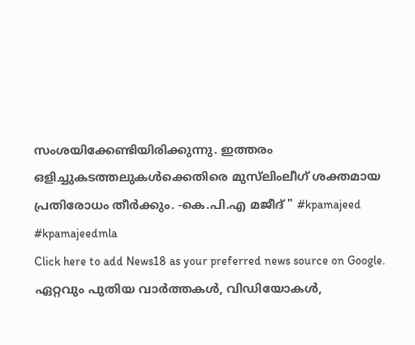സംശയിക്കേണ്ടിയിരിക്കുന്നു. ഇത്തരം ഒളിച്ചുകടത്തലുകൾക്കെതിരെ മുസ്‌ലിംലീഗ് ശക്തമായ പ്രതിരോധം തീർക്കും. -കെ.പി.എ മജീദ് " #kpamajeed #kpamajeedmla
Click here to add News18 as your preferred news source on Google.
ഏറ്റവും പുതിയ വാർത്തകൾ, വിഡിയോകൾ,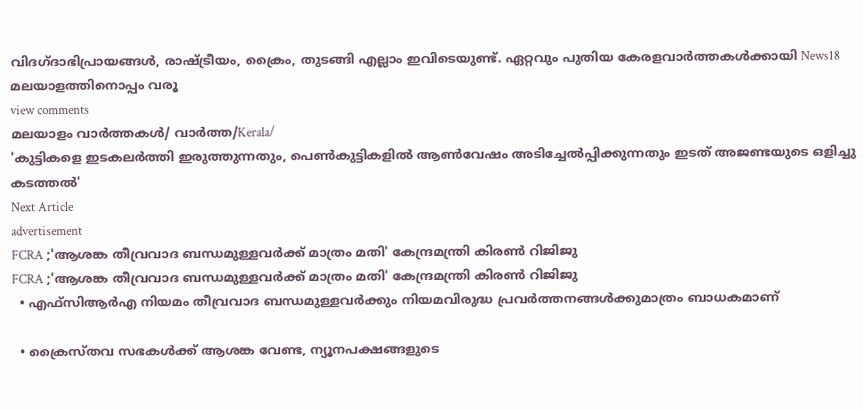വിദഗ്ദാഭിപ്രായങ്ങൾ, രാഷ്ട്രീയം, ക്രൈം, തുടങ്ങി എല്ലാം ഇവിടെയുണ്ട്. ഏറ്റവും പുതിയ കേരളവാർത്തകൾക്കായി News18 മലയാളത്തിനൊപ്പം വരൂ
view comments
മലയാളം വാർത്തകൾ/ വാർത്ത/Kerala/
'കുട്ടികളെ ഇടകലർത്തി ഇരുത്തുന്നതും, പെൺകുട്ടികളിൽ ആൺവേഷം അടിച്ചേൽപ്പിക്കുന്നതും ഇടത് അജണ്ടയുടെ ഒളിച്ചു കടത്തൽ'
Next Article
advertisement
FCRA ;'ആശങ്ക തീവ്രവാദ ബന്ധമുള്ളവർക്ക് മാത്രം മതി' കേന്ദ്രമന്ത്രി കിരണ്‍ റിജിജു
FCRA ;'ആശങ്ക തീവ്രവാദ ബന്ധമുള്ളവർക്ക് മാത്രം മതി' കേന്ദ്രമന്ത്രി കിരണ്‍ റിജിജു
  • എഫ്‌സിആർഎ നിയമം തീവ്രവാദ ബന്ധമുള്ളവർക്കും നിയമവിരുദ്ധ പ്രവർത്തനങ്ങൾക്കുമാത്രം ബാധകമാണ്

  • ക്രൈസ്തവ സഭകൾക്ക് ആശങ്ക വേണ്ട, ന്യൂനപക്ഷങ്ങളുടെ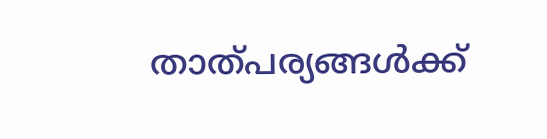താത്പര്യങ്ങൾക്ക്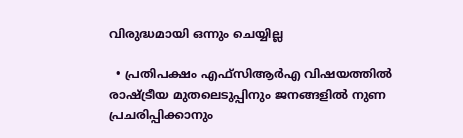വിരുദ്ധമായി ഒന്നും ചെയ്യില്ല

  • പ്രതിപക്ഷം എഫ്‌സിആർഎ വിഷയത്തിൽ രാഷ്ട്രീയ മുതലെടുപ്പിനും ജനങ്ങളിൽ നുണ പ്രചരിപ്പിക്കാനും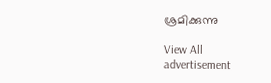ശ്രമിക്കുന്നു

View All
advertisement